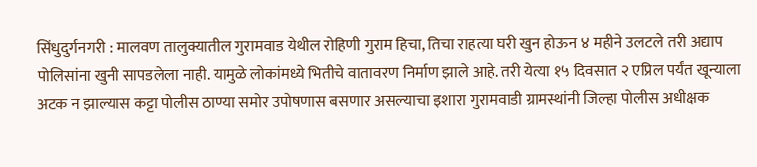सिंधुदुर्गनगरी : मालवण तालुक्यातील गुरामवाड येथील रोहिणी गुराम हिचा, तिचा राहत्या घरी खुन होऊन ४ महीने उलटले तरी अद्याप पोलिसांना खुनी सापडलेला नाही. यामुळे लोकांमध्ये भितीचे वातावरण निर्माण झाले आहे. तरी येत्या १५ दिवसात २ एप्रिल पर्यंत खून्याला अटक न झाल्यास कट्टा पोलीस ठाण्या समोर उपोषणास बसणार असल्याचा इशारा गुरामवाडी ग्रामस्थांनी जिल्हा पोलीस अधीक्षक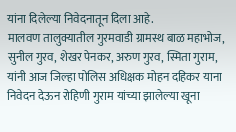यांना दिलेल्या निवेदनातून दिला आहे.
मालवण तालुक्यातील गुरमवाडी ग्रामस्थ बाळ महाभोज, सुनील गुरव, शेखर पेनकर, अरुण गुरव, स्मिता गुराम, यांनी आज जिल्हा पोलिस अधिक्षक मोहन दहिकर याना निवेदन देऊन रोहिणी गुराम यांच्या झालेल्या खूना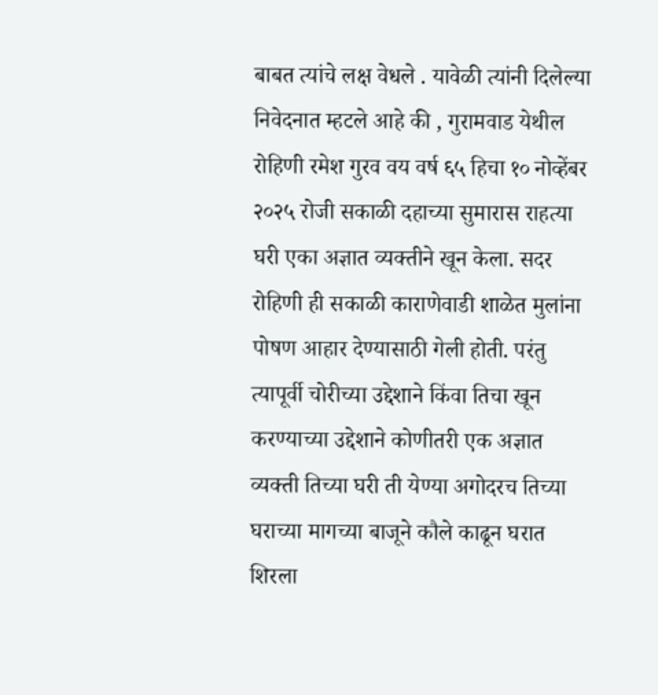बाबत त्यांचे लक्ष वेधले . यावेळी त्यांनी दिलेल्या निवेदनात म्हटले आहे की , गुरामवाड येथील रोहिणी रमेश गुरव वय वर्ष ६५ हिचा १० नोव्हेंबर २०२५ रोजी सकाळी दहाच्या सुमारास राहत्या घरी एका अज्ञात व्यक्तीने खून केला. सदर रोहिणी ही सकाळी काराणेवाडी शाळेत मुलांना पोषण आहार देण्यासाठी गेली होती. परंतु त्यापूर्वी चोरीच्या उद्देशाने किंवा तिचा खून करण्याच्या उद्देशाने कोणीतरी एक अज्ञात व्यक्ती तिच्या घरी ती येण्या अगोदरच तिच्या घराच्या मागच्या बाजूने कौले काढून घरात शिरला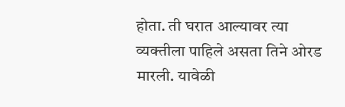होता. ती घरात आल्यावर त्या व्यक्तीला पाहिले असता तिने ओरड मारली. यावेळी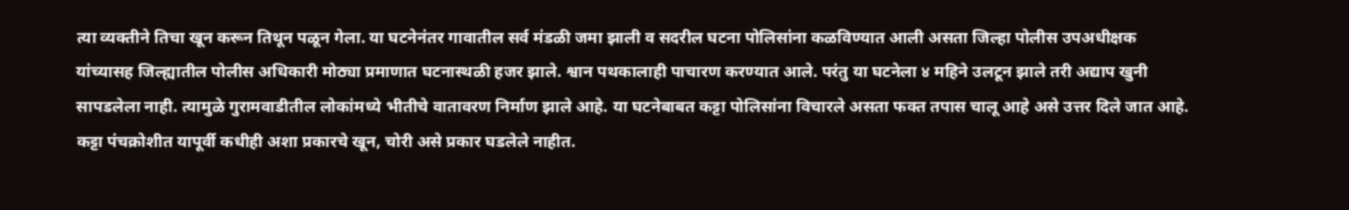त्या व्यक्तीने तिचा खून करून तिथून पळून गेला. या घटनेनंतर गावातील सर्व मंडळी जमा झाली व सदरील घटना पोलिसांना कळविण्यात आली असता जिल्हा पोलीस उपअधीक्षक यांच्यासह जिल्ह्यातील पोलीस अधिकारी मोठ्या प्रमाणात घटनास्थळी हजर झाले. श्वान पथकालाही पाचारण करण्यात आले. परंतु या घटनेला ४ महिने उलटून झाले तरी अद्याप खुनी सापडलेला नाही. त्यामुळे गुरामवाडीतील लोकांमध्ये भीतीचे वातावरण निर्माण झाले आहे. या घटनेबाबत कट्टा पोलिसांना विचारले असता फक्त तपास चालू आहे असे उत्तर दिले जात आहे. कट्टा पंचक्रोशीत यापूर्वी कधीही अशा प्रकारचे खून, चोरी असे प्रकार घडलेले नाहीत.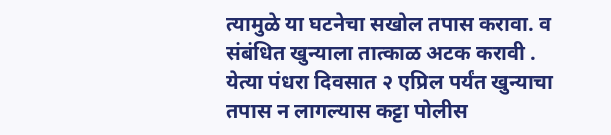त्यामुळे या घटनेचा सखोल तपास करावा. व संबंधित खुन्याला तात्काळ अटक करावी . येत्या पंधरा दिवसात २ एप्रिल पर्यंत खुन्याचा तपास न लागल्यास कट्टा पोलीस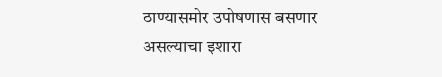ठाण्यासमोर उपोषणास बसणार असल्याचा इशारा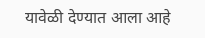यावेळी देण्यात आला आहे